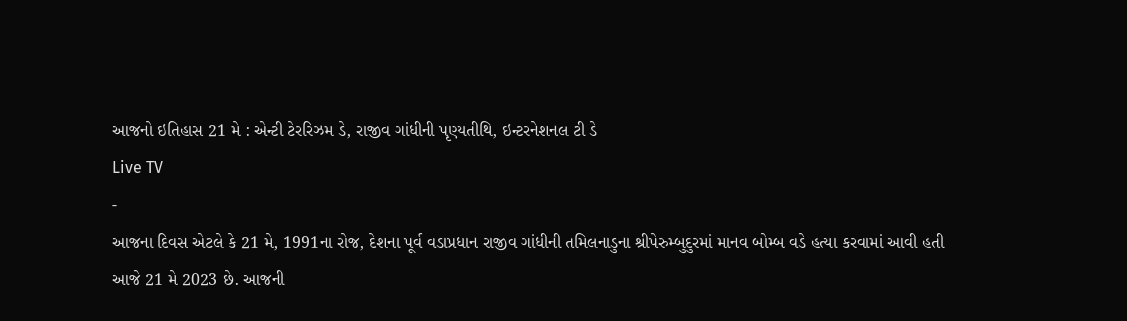આજનો ઇતિહાસ 21 મે : એન્ટી ટેરરિઝમ ડે, રાજીવ ગાંધીની પૃણ્યતીથિ, ઇન્ટરનેશનલ ટી ડે
Live TV
-
આજના દિવસ એટલે કે 21 મે, 1991ના રોજ, દેશના પૂર્વ વડાપ્રધાન રાજીવ ગાંધીની તમિલનાડુના શ્રીપેરુમ્બુદુરમાં માનવ બોમ્બ વડે હત્યા કરવામાં આવી હતી
આજે 21 મે 2023 છે. આજની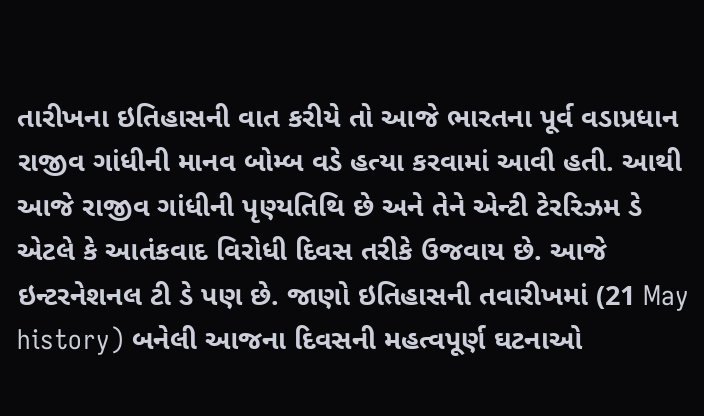તારીખના ઇતિહાસની વાત કરીયે તો આજે ભારતના પૂર્વ વડાપ્રધાન રાજીવ ગાંધીની માનવ બોમ્બ વડે હત્યા કરવામાં આવી હતી. આથી આજે રાજીવ ગાંધીની પૃણ્યતિથિ છે અને તેને એન્ટી ટેરરિઝમ ડે એટલે કે આતંકવાદ વિરોધી દિવસ તરીકે ઉજવાય છે. આજે ઇન્ટરનેશનલ ટી ડે પણ છે. જાણો ઇતિહાસની તવારીખમાં (21 May history) બનેલી આજના દિવસની મહત્વપૂર્ણ ઘટનાઓ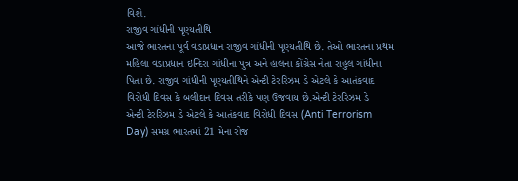વિશે.
રાજીવ ગાંધીની પૃણ્યતીથિ
આજે ભારતના પૂર્વ વડાપ્રધાન રાજીવ ગાંધીની પૃણ્યતીથિ છે. તેઓ ભારતના પ્રથમ મહિલા વડાપ્રધાન ઇન્દિરા ગાંધીના પુત્ર અને હાલના કોંગ્રેસ નેતા રાહુલ ગાંધીના પિતા છે. રાજીવ ગાંધીની પૃણ્યતીથિને એન્ટી ટેરરિઝમ ડે એટલે કે આતંકવાદ વિરોધી દિવસ કે બલીદાન દિવસ તરીકે પણ ઉજવાય છે.એન્ટી ટેરરિઝમ ડે
એન્ટી ટેરરિઝમ ડે એટલે કે આતંકવાદ વિરોધી દિવસ (Anti Terrorism Day) સમગ્ર ભારતમાં 21 મેના રોજ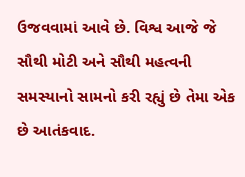ઉજવવામાં આવે છે. વિશ્વ આજે જે સૌથી મોટી અને સૌથી મહત્વની સમસ્યાનો સામનો કરી રહ્યું છે તેમા એક છે આતંકવાદ.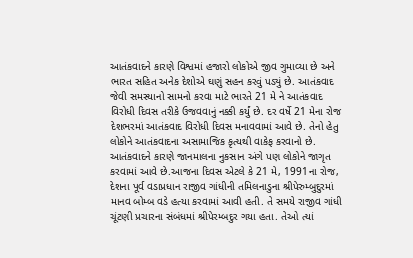આતંકવાદને કારણે વિશ્વમાં હજારો લોકોએ જીવ ગુમાવ્યા છે અને ભારત સહિત અનેક દેશોએ ઘણું સહન કરવું પડ્યું છે. આતંકવાદ જેવી સમસ્યાનો સામનો કરવા માટે ભારતે 21 મે ને આતંકવાદ વિરોધી દિવસ તરીકે ઉજવવાનું નક્કી કર્યું છે. દર વર્ષે 21 મેના રોજ દેશભરમાં આતંકવાદ વિરોધી દિવસ મનાવવામાં આવે છે. તેનો હેતુ લોકોને આતંકવાદના અસામાજિક કૃત્યથી વાકેફ કરવાનો છે. આતંકવાદને કારણે જાનમાલના નુકસાન અંગે પણ લોકોને જાગૃત કરવામાં આવે છે.આજના દિવસ એટલે કે 21 મે, 1991ના રોજ, દેશના પૂર્વ વડાપ્રધાન રાજીવ ગાંધીની તમિલનાડુના શ્રીપેરુમ્બુદુરમાં માનવ બોમ્બ વડે હત્યા કરવામાં આવી હતી. તે સમયે રાજીવ ગાંધી ચૂંટણી પ્રચારના સંબંધમાં શ્રીપેરમ્બદુર ગયા હતા. તેઓ ત્યાં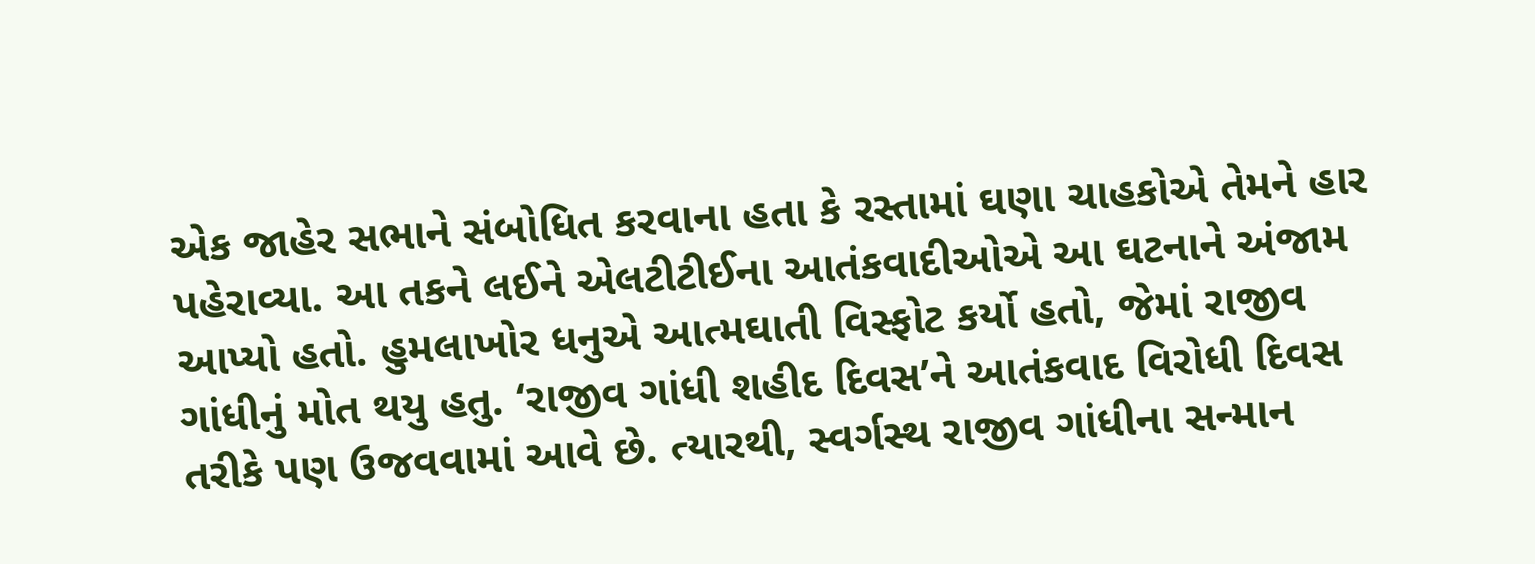એક જાહેર સભાને સંબોધિત કરવાના હતા કે રસ્તામાં ઘણા ચાહકોએ તેમને હાર પહેરાવ્યા. આ તકને લઈને એલટીટીઈના આતંકવાદીઓએ આ ઘટનાને અંજામ આપ્યો હતો. હુમલાખોર ધનુએ આત્મઘાતી વિસ્ફોટ કર્યો હતો, જેમાં રાજીવ ગાંધીનું મોત થયુ હતુ. ‘રાજીવ ગાંધી શહીદ દિવસ’ને આતંકવાદ વિરોધી દિવસ તરીકે પણ ઉજવવામાં આવે છે. ત્યારથી, સ્વર્ગસ્થ રાજીવ ગાંધીના સન્માન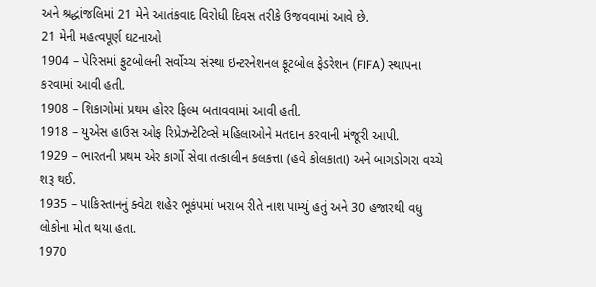અને શ્રદ્ધાંજલિમાં 21 મેને આતંકવાદ વિરોધી દિવસ તરીકે ઉજવવામાં આવે છે.
21 મેની મહત્વપૂર્ણ ઘટનાઓ
1904 – પેરિસમાં ફુટબોલની સર્વોચ્ચ સંસ્થા ઇન્ટરનેશનલ ફૂટબોલ ફેડરેશન (FIFA) સ્થાપના કરવામાં આવી હતી.
1908 – શિકાગોમાં પ્રથમ હોરર ફિલ્મ બતાવવામાં આવી હતી.
1918 – યુએસ હાઉસ ઓફ રિપ્રેઝન્ટેટિવ્સે મહિલાઓને મતદાન કરવાની મંજૂરી આપી.
1929 – ભારતની પ્રથમ એર કાર્ગો સેવા તત્કાલીન કલકત્તા (હવે કોલકાતા) અને બાગડોગરા વચ્ચે શરૂ થઈ.
1935 – પાકિસ્તાનનું ક્વેટા શહેર ભૂકંપમાં ખરાબ રીતે નાશ પામ્યું હતું અને 30 હજારથી વધુ લોકોના મોત થયા હતા.
1970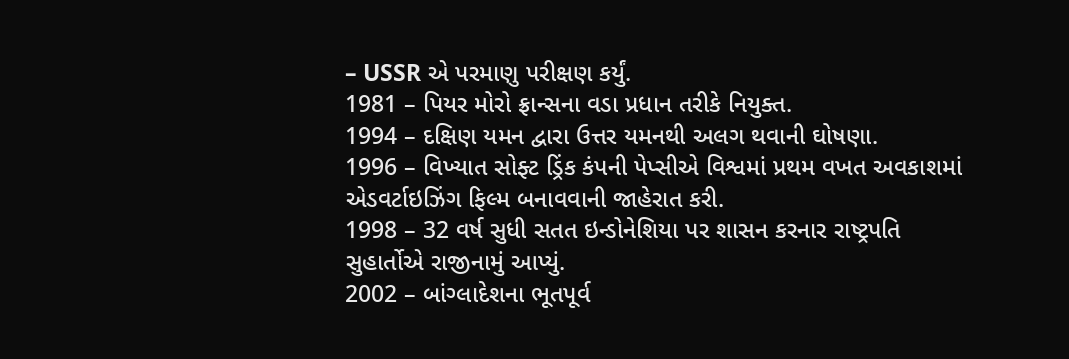– USSR એ પરમાણુ પરીક્ષણ કર્યું.
1981 – પિયર મોરો ફ્રાન્સના વડા પ્રધાન તરીકે નિયુક્ત.
1994 – દક્ષિણ યમન દ્વારા ઉત્તર યમનથી અલગ થવાની ઘોષણા.
1996 – વિખ્યાત સોફ્ટ ડ્રિંક કંપની પેપ્સીએ વિશ્વમાં પ્રથમ વખત અવકાશમાં એડવર્ટાઇઝિંગ ફિલ્મ બનાવવાની જાહેરાત કરી.
1998 – 32 વર્ષ સુધી સતત ઇન્ડોનેશિયા પર શાસન કરનાર રાષ્ટ્રપતિ સુહાર્તોએ રાજીનામું આપ્યું.
2002 – બાંગ્લાદેશના ભૂતપૂર્વ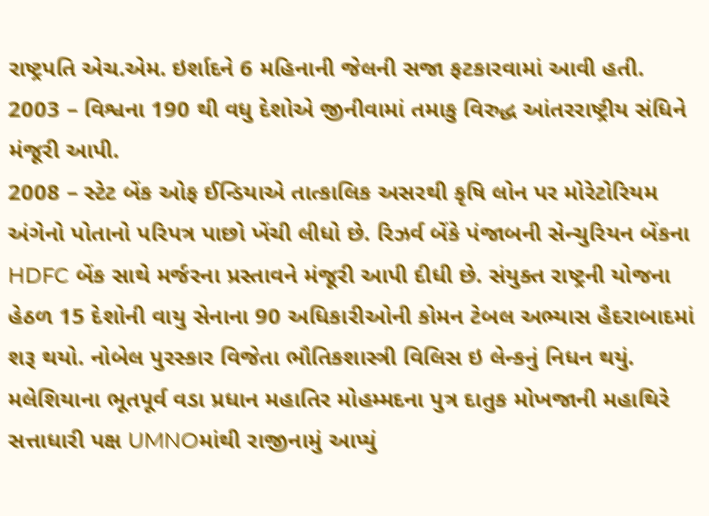રાષ્ટ્રપતિ એચ.એમ. ઇર્શાદને 6 મહિનાની જેલની સજા ફટકારવામાં આવી હતી.
2003 – વિશ્વના 190 થી વધુ દેશોએ જીનીવામાં તમાકુ વિરુદ્ધ આંતરરાષ્ટ્રીય સંધિને મંજૂરી આપી.
2008 – સ્ટેટ બેંક ઓફ ઈન્ડિયાએ તાત્કાલિક અસરથી કૃષિ લોન પર મોરેટોરિયમ અંગેનો પોતાનો પરિપત્ર પાછો ખેંચી લીધો છે. રિઝર્વ બેંકે પંજાબની સેન્ચુરિયન બેંકના HDFC બેંક સાથે મર્જરના પ્રસ્તાવને મંજૂરી આપી દીધી છે. સંયુક્ત રાષ્ટ્રની યોજના હેઠળ 15 દેશોની વાયુ સેનાના 90 અધિકારીઓની કોમન ટેબલ અભ્યાસ હૈદરાબાદમાં શરૂ થયો. નોબેલ પુરસ્કાર વિજેતા ભૌતિકશાસ્ત્રી વિલિસ ઇ લેન્કનું નિધન થયું. મલેશિયાના ભૂતપૂર્વ વડા પ્રધાન મહાતિર મોહમ્મદના પુત્ર દાતુક મોખજાની મહાથિરે સત્તાધારી પક્ષ UMNOમાંથી રાજીનામું આપ્યું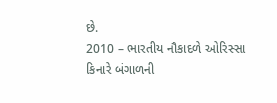છે.
2010 – ભારતીય નૌકાદળે ઓરિસ્સા કિનારે બંગાળની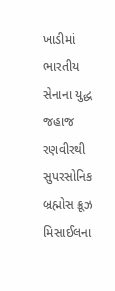ખાડીમાં ભારતીય સેનાના યુદ્ધ જહાજ રણવીરથી સુપરસોનિક બ્રહ્મોસ ક્રૂઝ મિસાઈલના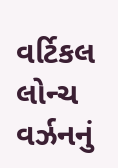વર્ટિકલ લોન્ચ વર્ઝનનું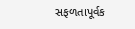સફળતાપૂર્વક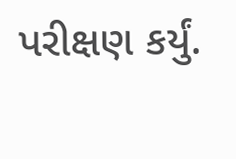પરીક્ષણ કર્યું.